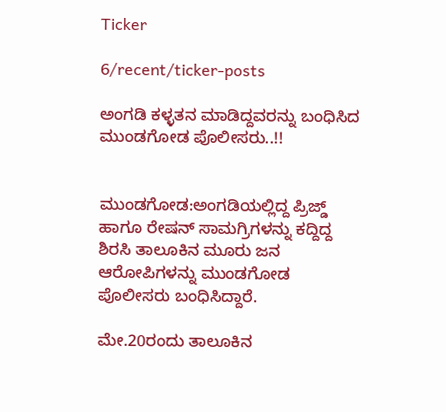Ticker

6/recent/ticker-posts

ಅಂಗಡಿ ಕಳ್ಳತನ ಮಾಡಿದ್ದವರನ್ನು ಬಂಧಿಸಿದ ಮುಂಡಗೋಡ ಪೊಲೀಸರು..!!


ಮುಂಡಗೋಡ:ಅಂಗಡಿಯಲ್ಲಿದ್ದ ಪ್ರಿಜ್ಡ್ ಹಾಗೂ ರೇಷನ್ ಸಾಮಗ್ರಿಗಳನ್ನು ಕದ್ದಿದ್ದ ಶಿರಸಿ ತಾಲೂಕಿನ ಮೂರು ಜನ ಆರೋಪಿಗಳನ್ನು ಮುಂಡಗೋಡ ಪೊಲೀಸರು ಬಂಧಿಸಿದ್ದಾರೆ.

ಮೇ.20ರಂದು ತಾಲೂಕಿನ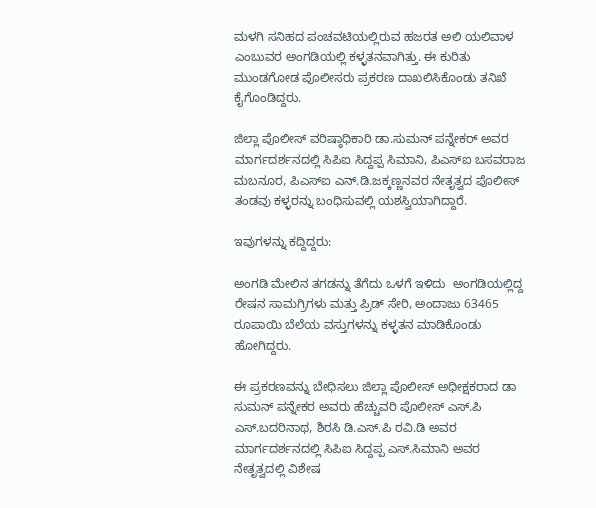ಮಳಗಿ ಸನಿಹದ ಪಂಚವಟಿಯಲ್ಲಿರುವ ಹಜರತ ಅಲಿ ಯಲಿವಾಳ ಎಂಬುವರ ಅಂಗಡಿಯಲ್ಲಿ ಕಳ್ಳತನವಾಗಿತ್ತು. ಈ ಕುರಿತು ಮುಂಡಗೋಡ ಪೊಲೀಸರು ಪ್ರಕರಣ ದಾಖಲಿಸಿಕೊಂಡು ತನಿಖೆ ಕೈಗೊಂಡಿದ್ದರು.

ಜಿಲ್ಲಾ ಪೊಲೀಸ್ ವರಿಷ್ಠಾಧಿಕಾರಿ ಡಾ.ಸುಮನ್ ಪನ್ನೇಕರ್ ಅವರ ಮಾರ್ಗದರ್ಶನದಲ್ಲಿ ಸಿಪಿಐ ಸಿದ್ದಪ್ಪ ಸಿಮಾನಿ, ಪಿಎಸ್ಐ ಬಸವರಾಜ ಮಬನೂರ, ಪಿಎಸ್ಐ ಎನ್.ಡಿ.ಜಕ್ಕಣ್ಣನವರ ನೇತೃತ್ವದ ಪೊಲೀಸ್ ತಂಡವು ಕಳ್ಳರನ್ನು ಬಂಧಿಸುವಲ್ಲಿ ಯಶಸ್ವಿಯಾಗಿದ್ದಾರೆ.

ಇವುಗಳನ್ನು ಕದ್ದಿದ್ದರು:

ಅಂಗಡಿ ಮೇಲಿನ ತಗಡನ್ನು ತೆಗೆದು ಒಳಗೆ ಇಳಿದು  ಅಂಗಡಿಯಲ್ಲಿದ್ದ ರೇಷನ ಸಾಮಗ್ರಿಗಳು ಮತ್ತು ಪ್ರಿಡ್ ಸೇರಿ, ಅಂದಾಜು 63465 ರೂಪಾಯಿ ಬೆಲೆಯ ವಸ್ತುಗಳನ್ನು ಕಳ್ಳತನ ಮಾಡಿಕೊಂಡು ಹೋಗಿದ್ದರು.

ಈ ಪ್ರಕರಣವನ್ನು ಬೇಧಿಸಲು ಜಿಲ್ಲಾ ಪೊಲೀಸ್ ಅಧೀಕ್ಷಕರಾದ ಡಾ ಸುಮನ್ ಪನ್ನೇಕರ ಅವರು ಹೆಚ್ಚುವರಿ ಪೊಲೀಸ್ ಎಸ್‌.ಪಿ ಎಸ್.ಬದರಿನಾಥ, ಶಿರಸಿ ಡಿ.ಎಸ್.ಪಿ ರವಿ.ಡಿ ಅವರ ಮಾರ್ಗದರ್ಶನದಲ್ಲಿ ಸಿಪಿಐ ಸಿದ್ದಪ್ಪ ಎಸ್.ಸಿಮಾನಿ ಅವರ ನೇತೃತ್ವದಲ್ಲಿ ವಿಶೇಷ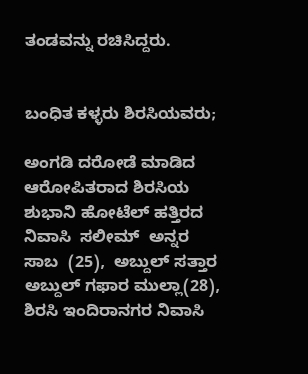ತಂಡವನ್ನು ರಚಿಸಿದ್ದರು.


ಬಂಧಿತ ಕಳ್ಳರು ಶಿರಸಿಯವರು;

ಅಂಗಡಿ ದರೋಡೆ ಮಾಡಿದ ಆರೋಪಿತರಾದ ಶಿರಸಿಯ ಶುಭಾನಿ ಹೋಟೆಲ್ ಹತ್ತಿರದ ನಿವಾಸಿ  ಸಲೀಮ್  ಅನ್ನರ ಸಾಬ  (25),  ಅಬ್ದುಲ್ ಸತ್ತಾರ ಅಬ್ದುಲ್ ಗಫಾರ ಮುಲ್ಲಾ(28), ಶಿರಸಿ ಇಂದಿರಾನಗರ ನಿವಾಸಿ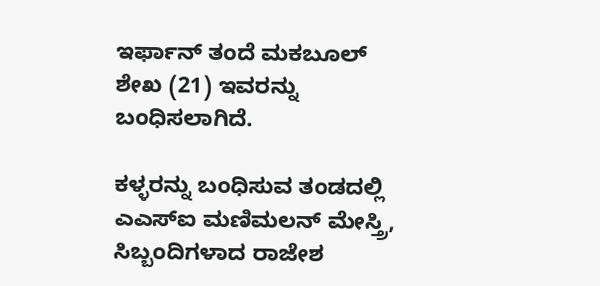ಇರ್ಫಾನ್ ತಂದೆ ಮಕಬೂಲ್‌ ಶೇಖ (21) ಇವರನ್ನು ಬಂಧಿಸಲಾಗಿದೆ.

ಕಳ್ಳರನ್ನು ಬಂಧಿಸುವ ತಂಡದಲ್ಲಿ ಎಎಸ್ಐ ಮಣಿಮಲನ್ ಮೇಸ್ತ್ರಿ,  ಸಿಬ್ಬಂದಿಗಳಾದ ರಾಜೇಶ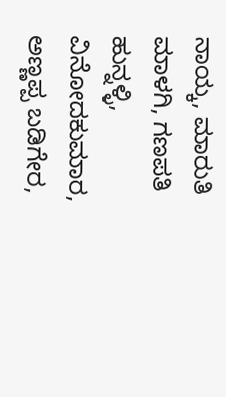ನಾಯ್ಕ, ಮಾರುತಿ ಮಾಳಗಿ, ಗಣಪತಿ ಹುನ್ನಳ್ಳಿ,  ವಿನೋದಕುಮಾರ, ಅಣ್ಣಪ್ಪ ಬಡಿಗೇರ,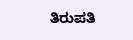ತಿರುಪತಿ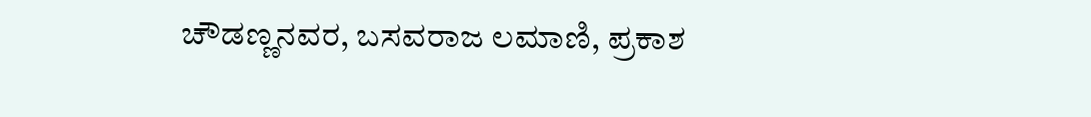ಚೌಡಣ್ಣನವರ, ಬಸವರಾಜ ಲಮಾಣಿ, ಪ್ರಕಾಶ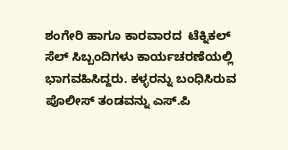ಶಂಗೇರಿ ಹಾಗೂ ಕಾರವಾರದ  ಟೆಕ್ನಿಕಲ್ ಸೆಲ್ ಸಿಬ್ಬಂದಿಗಳು ಕಾರ್ಯಚರಣೆಯಲ್ಲಿ ಭಾಗವಹಿಸಿದ್ದರು. ಕಳ್ಳರನ್ನು ಬಂಧಿಸಿರುವ ಪೊಲೀಸ್ ತಂಡವನ್ನು ಎಸ್.ಪಿ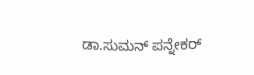ಡಾ.ಸುಮನ್ ಪನ್ನೇಕರ್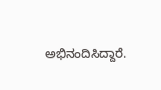ಅಭಿನಂದಿಸಿದ್ದಾರೆ.